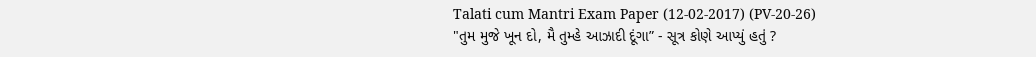Talati cum Mantri Exam Paper (12-02-2017) (PV-20-26)
"તુમ મુજે ખૂન દો, મૈ તુમ્હે આઝાદી દૂંગા” - સૂત્ર કોણે આપ્યું હતું ?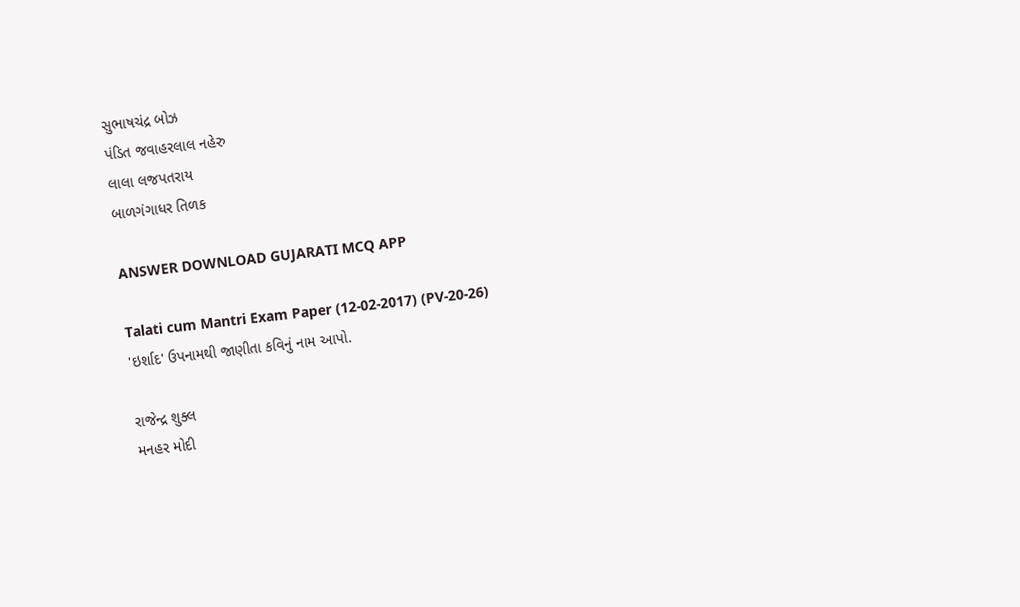સુભાષચંદ્ર બોઝ
પંડિત જવાહરલાલ નહેરુ
લાલા લજપતરાય
બાળગંગાધર તિળક

ANSWER DOWNLOAD GUJARATI MCQ APP

Talati cum Mantri Exam Paper (12-02-2017) (PV-20-26)
'ઇર્શાદ' ઉપનામથી જાણીતા કવિનું નામ આપો.

રાજેન્દ્ર શુક્લ
મનહર મોદી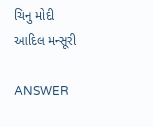ચિનુ મોદી
આદિલ મન્સૂરી

ANSWER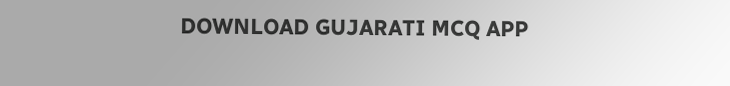DOWNLOAD GUJARATI MCQ APP